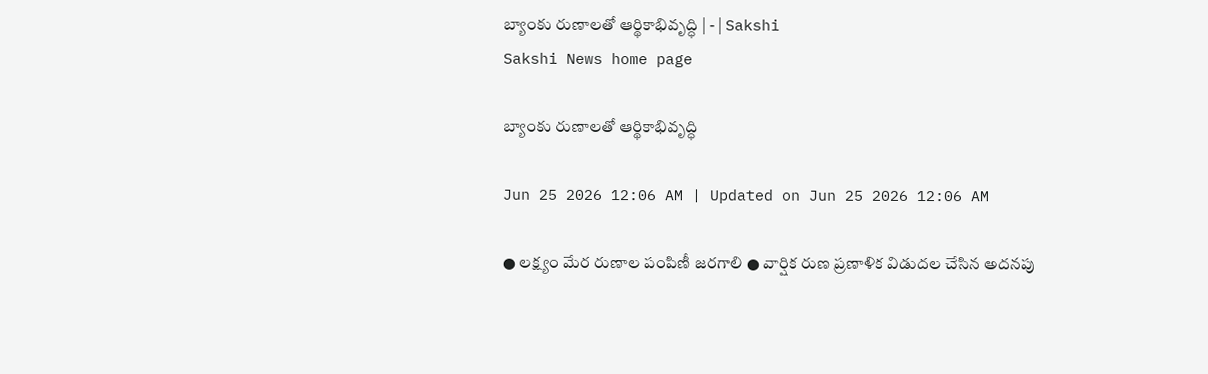బ్యాంకు రుణాలతో ఆర్థికాభివృద్ధి | - | Sakshi
Sakshi News home page

బ్యాంకు రుణాలతో ఆర్థికాభివృద్ధి

Jun 25 2026 12:06 AM | Updated on Jun 25 2026 12:06 AM

● లక్ష్యం మేర రుణాల పంపిణీ జరగాలి ● వార్షిక రుణ ప్రణాళిక విడుదల చేసిన అదనపు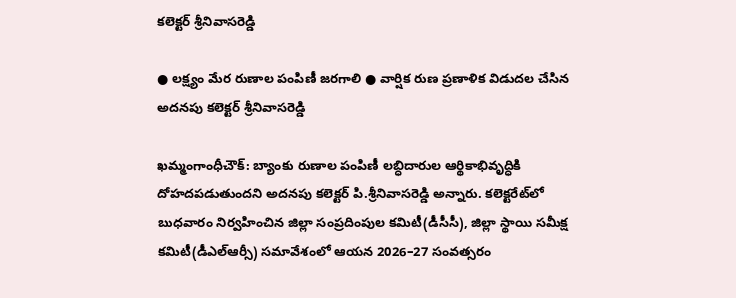కలెక్టర్‌ శ్రీనివాసరెడ్డి

● లక్ష్యం మేర రుణాల పంపిణీ జరగాలి ● వార్షిక రుణ ప్రణాళిక విడుదల చేసిన అదనపు కలెక్టర్‌ శ్రీనివాసరెడ్డి

ఖమ్మంగాంధీచౌక్‌: బ్యాంకు రుణాల పంపిణీ లబ్ధిదారుల ఆర్థికాభివృద్ధికి దోహదపడుతుందని అదనపు కలెక్టర్‌ పి.శ్రీనివాసరెడ్డి అన్నారు. కలెక్టరేట్‌లో బుధవారం నిర్వహించిన జిల్లా సంప్రదింపుల కమిటీ(డీసీసీ), జిల్లా స్థాయి సమీక్ష కమిటీ(డీఎల్‌ఆర్సీ) సమావేశంలో ఆయన 2026–27 సంవత్సరం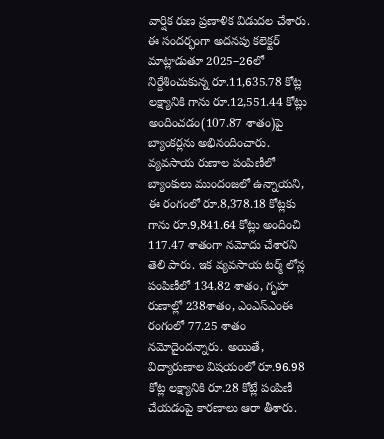వార్షిక రుణ ప్రణాళిక విడుదల చేశారు. ఈ సందర్భంగా అదనపు కలెక్టర్‌ మాట్లాడుతూ 2025–26లో నిర్దేశించుకున్న రూ.11,635.78 కోట్ల లక్ష్యానికి గాను రూ.12,551.44 కోట్లు అందించడం(107.87 శాతం)పై బ్యాంకర్లను అభినందించారు. వ్యవసాయ రుణాల పంపిణీలో బ్యాంకులు ముందంజలో ఉన్నాయని, ఈ రంగంలో రూ.8,378.18 కోట్లకు గాను రూ.9,841.64 కోట్లు అందించి 117.47 శాతంగా నమోదు చేశారని తెలి పారు. ఇక వ్యవసాయ టర్మ్‌ లోన్ల పంపిణీలో 134.82 శాతం, గృహ రుణాల్లో 238శాతం, ఎంఎస్‌ఎంఈ రంగంలో 77.25 శాతం నమోదైందన్నారు. అయితే, విద్యారుణాల విషయంలో రూ.96.98 కోట్ల లక్ష్యానికి రూ.28 కోట్లే పంపిణీ చేయడంపై కారణాలు ఆరా తీశారు.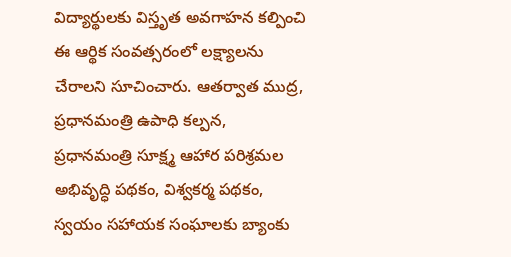విద్యార్థులకు విస్తృత అవగాహన కల్పించి ఈ ఆర్థిక సంవత్సరంలో లక్ష్యాలను చేరాలని సూచించారు. ఆతర్వాత ముద్ర, ప్రధానమంత్రి ఉపాధి కల్పన, ప్రధానమంత్రి సూక్ష్మ ఆహార పరిశ్రమల అభివృద్ధి పథకం, విశ్వకర్మ పథకం, స్వయం సహాయక సంఘాలకు బ్యాంకు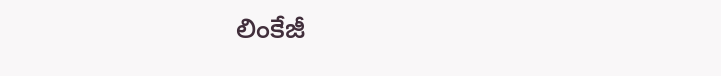లింకేజీ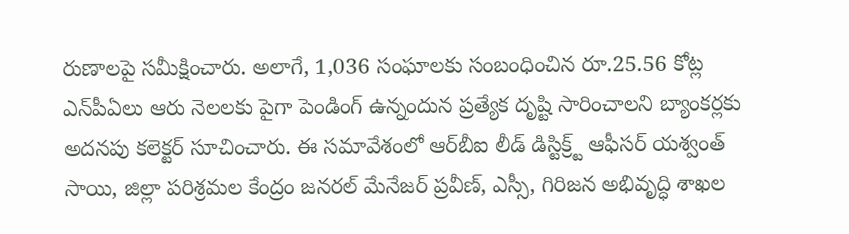రుణాలపై సమీక్షించారు. అలాగే, 1,036 సంఘాలకు సంబంధించిన రూ.25.56 కోట్ల ఎన్‌పీఏలు ఆరు నెలలకు పైగా పెండింగ్‌ ఉన్నందున ప్రత్యేక దృష్టి సారించాలని బ్యాంకర్లకు అదనపు కలెక్టర్‌ సూచించారు. ఈ సమావేశంలో ఆర్‌బీఐ లీడ్‌ డిస్టిక్ర్ట్‌ ఆఫీసర్‌ యశ్వంత్‌ సాయి, జిల్లా పరిశ్రమల కేంద్రం జనరల్‌ మేనేజర్‌ ప్రవీణ్‌, ఎస్సీ, గిరిజన అభివృద్ధి శాఖల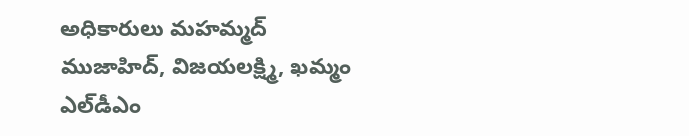అధికారులు మహమ్మద్‌ ముజాహిద్‌, విజయలక్ష్మి, ఖమ్మం ఎల్‌డీఎం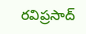రవిప్రసాద్‌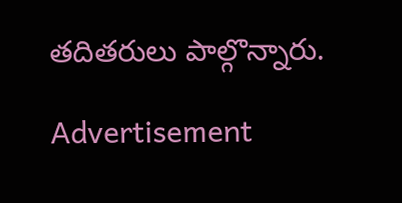తదితరులు పాల్గొన్నారు.

Advertisement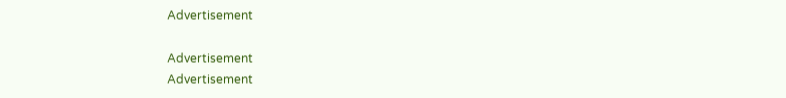Advertisement

Advertisement
Advertisement